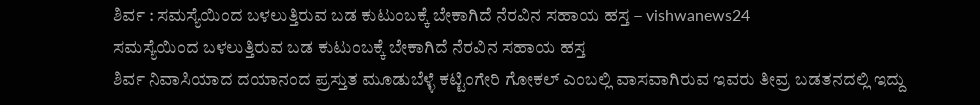ಶಿರ್ವ : ಸಮಸ್ಯೆಯಿಂದ ಬಳಲುತ್ತಿರುವ ಬಡ ಕುಟುಂಬಕ್ಕೆ ಬೇಕಾಗಿದೆ ನೆರವಿನ ಸಹಾಯ ಹಸ್ತ – vishwanews24
ಸಮಸ್ಯೆಯಿಂದ ಬಳಲುತ್ತಿರುವ ಬಡ ಕುಟುಂಬಕ್ಕೆ ಬೇಕಾಗಿದೆ ನೆರವಿನ ಸಹಾಯ ಹಸ್ತ
ಶಿರ್ವ ನಿವಾಸಿಯಾದ ದಯಾನಂದ ಪ್ರಸ್ತುತ ಮೂಡುಬೆಳ್ಳೆ ಕಟ್ಟಿಂಗೇರಿ ಗೋಕಲ್ ಎಂಬಲ್ಲಿ ವಾಸವಾಗಿರುವ ಇವರು ತೀವ್ರ ಬಡತನದಲ್ಲಿ ಇದ್ದು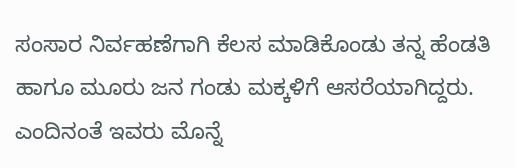ಸಂಸಾರ ನಿರ್ವಹಣೆಗಾಗಿ ಕೆಲಸ ಮಾಡಿಕೊಂಡು ತನ್ನ ಹೆಂಡತಿ ಹಾಗೂ ಮೂರು ಜನ ಗಂಡು ಮಕ್ಕಳಿಗೆ ಆಸರೆಯಾಗಿದ್ದರು.
ಎಂದಿನಂತೆ ಇವರು ಮೊನ್ನೆ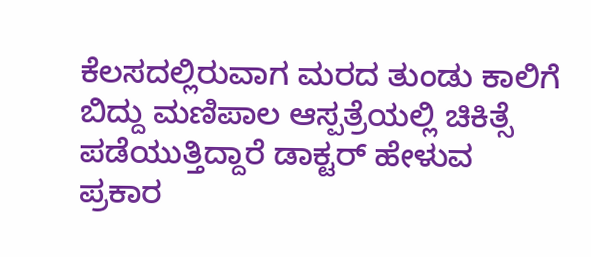ಕೆಲಸದಲ್ಲಿರುವಾಗ ಮರದ ತುಂಡು ಕಾಲಿಗೆ ಬಿದ್ದು ಮಣಿಪಾಲ ಆಸ್ಪತ್ರೆಯಲ್ಲಿ ಚಿಕಿತ್ಸೆ ಪಡೆಯುತ್ತಿದ್ದಾರೆ ಡಾಕ್ಟರ್ ಹೇಳುವ ಪ್ರಕಾರ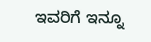ಇವರಿಗೆ ಇನ್ನೂ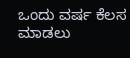ಒಂದು ವರ್ಷ ಕೆಲಸ ಮಾಡಲು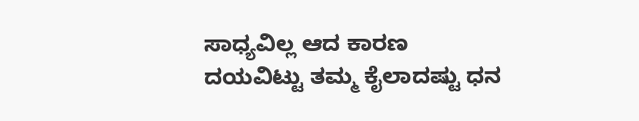ಸಾಧ್ಯವಿಲ್ಲ ಆದ ಕಾರಣ ದಯವಿಟ್ಟು ತಮ್ಮ ಕೈಲಾದಷ್ಟು ಧನ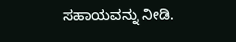ಸಹಾಯವನ್ನು ನೀಡಿ.